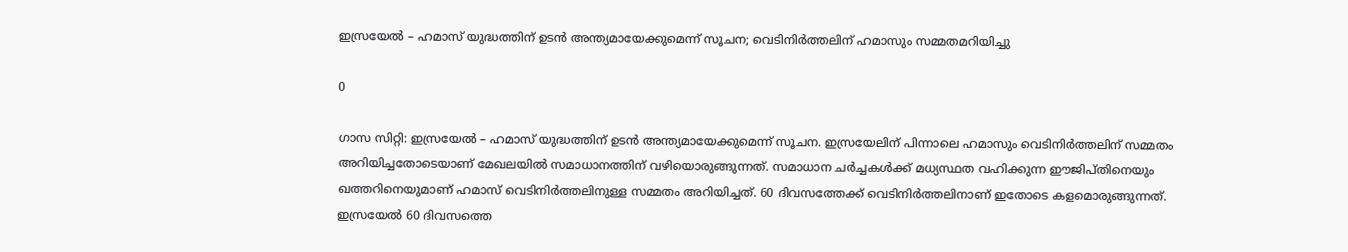ഇസ്രയേൽ – ഹമാസ് യുദ്ധത്തിന് ഉടൻ അന്ത്യമായേക്കുമെന്ന് സൂചന; വെടിനിർത്തലിന് ഹമാസും സമ്മതമറിയിച്ചു

0

ഗാസ സിറ്റി: ഇസ്രയേൽ – ഹമാസ് യുദ്ധത്തിന് ഉടൻ അന്ത്യമായേക്കുമെന്ന് സൂചന. ഇസ്രയേലിന് പിന്നാലെ ഹമാസും വെടിനിർത്തലിന് സമ്മതം അറിയിച്ചതോടെയാണ് മേഖലയിൽ സമാധാനത്തിന് വഴിയൊരുങ്ങുന്നത്. സമാധാന ചർച്ചകൾക്ക് മധ്യസ്ഥത വഹിക്കുന്ന ഈജിപ്തിനെയും ഖത്തറിനെയുമാണ് ഹമാസ് വെടിനിർത്തലിനുള്ള സമ്മതം അറിയിച്ചത്. 60 ദിവസത്തേക്ക് വെടിനിർത്തലിനാണ് ഇതോടെ കളമൊരുങ്ങുന്നത്. ഇസ്രയേൽ 60 ദിവസത്തെ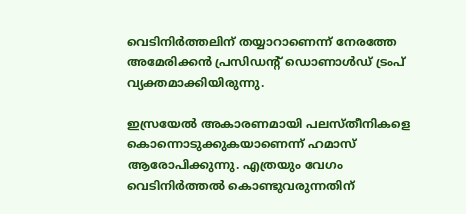വെടിനിർത്തലിന് തയ്യാറാണെന്ന് നേരത്തേ അമേരിക്കൻ പ്രസിഡന്റ് ഡൊണാൾഡ് ട്രംപ് വ്യക്തമാക്കിയിരുന്നു.

ഇസ്രയേൽ അകാരണമായി പലസ്തീനികളെ കൊന്നൊടുക്കുകയാണെന്ന് ഹമാസ് ആരോപിക്കുന്നു. എത്രയും വേഗം വെടിനിർത്തൽ കൊണ്ടുവരുന്നതിന്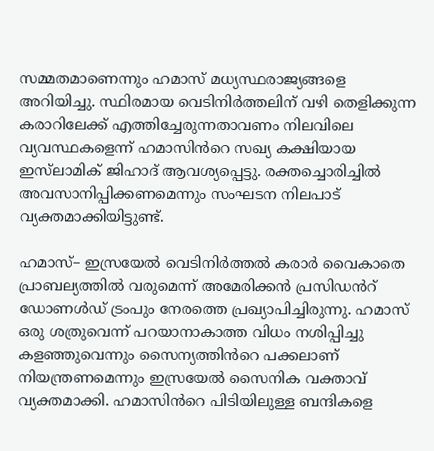സമ്മതമാണെന്നും ഹമാസ് മധ്യസ്ഥരാജ്യങ്ങളെ അറിയിച്ചു. സ്ഥിരമായ വെടിനിർത്തലിന് വഴി തെളിക്കുന്ന കരാറിലേക്ക് എത്തിച്ചേരുന്നതാവണം നിലവിലെ വ്യവസ്ഥകളെന്ന് ഹമാസിൻറെ സഖ്യ കക്ഷിയായ ഇസ്‍ലാമിക് ജിഹാദ് ആവശ്യപ്പെട്ടു. രക്തച്ചൊരിച്ചിൽ അവസാനിപ്പിക്കണമെന്നും സംഘടന നിലപാട് വ്യക്തമാക്കിയിട്ടുണ്ട്.

ഹമാസ്– ഇസ്രയേൽ വെടിനിർത്തൽ കരാർ വൈകാതെ പ്രാബല്യത്തിൽ വരുമെന്ന് അമേരിക്കൻ പ്രസിഡൻറ് ഡോണൾഡ് ട്രംപും നേരത്തെ പ്രഖ്യാപിച്ചിരുന്നു. ഹമാസ് ഒരു ശത്രുവെന്ന് പറയാനാകാത്ത വിധം നശിപ്പിച്ചു കളഞ്ഞുവെന്നും സൈന്യത്തിൻറെ പക്കലാണ് നിയന്ത്രണമെന്നും ഇസ്രയേൽ സൈനിക വക്താവ് വ്യക്തമാക്കി. ഹമാസിൻറെ പിടിയിലുള്ള ബന്ദികളെ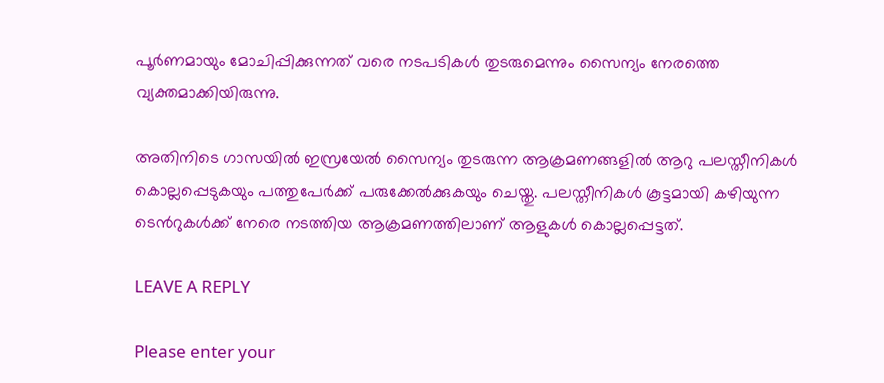പൂർണമായും മോചിപ്പിക്കുന്നത് വരെ നടപടികൾ തുടരുമെന്നും സൈന്യം നേരത്തെ വ്യക്തമാക്കിയിരുന്നു.

അതിനിടെ ഗാസയിൽ ഇസ്രയേൽ സൈന്യം തുടരുന്ന ആക്രമണങ്ങളിൽ ആറു പലസ്തീനികൾ കൊല്ലപ്പെടുകയും പത്തുപേർക്ക് പരുക്കേൽക്കുകയും ചെയ്തു. പലസ്തീനികൾ കൂട്ടമായി കഴിയുന്ന ടെൻറുകൾക്ക് നേരെ നടത്തിയ ആക്രമണത്തിലാണ് ആളുകൾ കൊല്ലപ്പെട്ടത്.

LEAVE A REPLY

Please enter your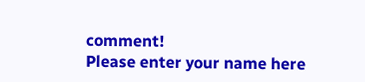comment!
Please enter your name here